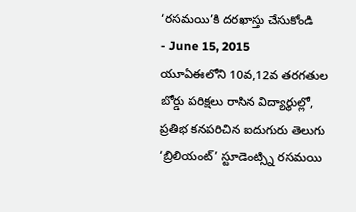‘రసమయి’కి దరఖాస్తు చేసుకోండి
- June 15, 2015
యూఏఈలోని 10వ,12వ తరగతుల బోర్డు పరిక్షలు రాసిన విద్యార్థుల్లో, ప్రతిభ కనపరిచిన ఐదుగురు తెలుగు ‘బ్రిలియంట్’ స్టూడెంట్స్ని రసమయి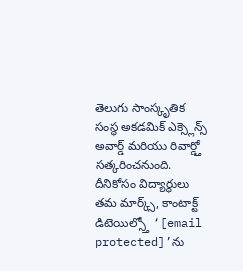తెలుగు సాంస్కృతిక సంస్థ అకడమిక్ ఎక్స్లెన్స్ అవార్డ్ మరియు రివార్డ్తో సత్కరించనుంది. దీనికోసం విద్యార్థులు తమ మార్క్స్, కాంటాక్ట్ డిటెయిల్స్తో ‘[email protected]’ను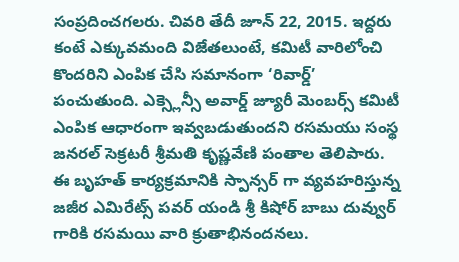సంప్రదించగలరు. చివరి తేదీ జూన్ 22, 2015. ఇద్దరు కంటే ఎక్కువమంది విజేతలుంటే, కమిటీ వారిలోంచి కొందరిని ఎంపిక చేసి సమానంగా ‘రివార్డ్’ పంచుతుంది. ఎక్స్లెన్సీ అవార్డ్ జ్యూరీ మెంబర్స్ కమిటీ ఎంపిక ఆధారంగా ఇవ్వబడుతుందని రసమయు సంస్థ జనరల్ సెక్రటరీ శ్రీమతి కృష్ణవేణి పంతాల తెలిపారు.
ఈ బృహత్ కార్యక్రమానికి స్పాన్సర్ గా వ్యవహరిస్తున్న జజీర ఎమిరేట్స్ పవర్ యండి శ్రీ కిషోర్ బాబు దువ్వుర్ గారికి రసమయి వారి క్రుతాభినందనలు.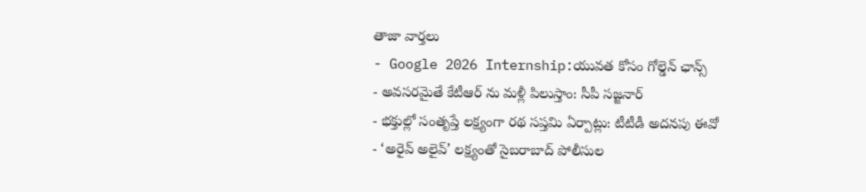తాజా వార్తలు
- Google 2026 Internship:యువత కోసం గోల్డెన్ ఛాన్స్
- అవసరమైతే కేటీఆర్ ను మళ్లీ పిలుస్తాం: సీపీ సజ్జనార్
- భక్తుల్లో సంతృప్తే లక్ష్యంగా రథ సప్తమి ఏర్పాట్లు: టీటీడీ అదనపు ఈవో
- ‘అరైవ్ అలైవ్’ లక్ష్యంతో సైబరాబాద్ పోలీసుల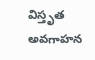విస్తృత అవగాహన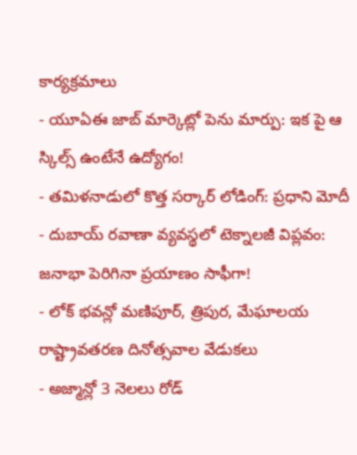కార్యక్రమాలు
- యూఏఈ జాబ్ మార్కెట్లో పెను మార్పు: ఇక పై ఆ స్కిల్స్ ఉంటేనే ఉద్యోగం!
- తమిళనాడులో కొత్త సర్కార్ లోడింగ్: ప్రధాని మోదీ
- దుబాయ్ రవాణా వ్యవస్థలో టెక్నాలజీ విప్లవం: జనాభా పెరిగినా ప్రయాణం సాఫీగా!
- లోక్ భవన్లో మణిపూర్, త్రిపుర, మేఘాలయ రాష్ట్రావతరణ దినోత్సవాల వేడుకలు
- అజ్మాన్లో 3 నెలలు రోడ్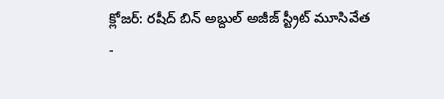క్లోజర్: రషీద్ బిన్ అబ్దుల్ అజీజ్ స్ట్రీట్ మూసివేత
-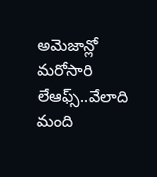అమెజాన్లో మరోసారి లేఆఫ్స్..వేలాది మంది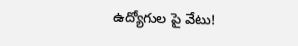ఉద్యోగుల పై వేటు!